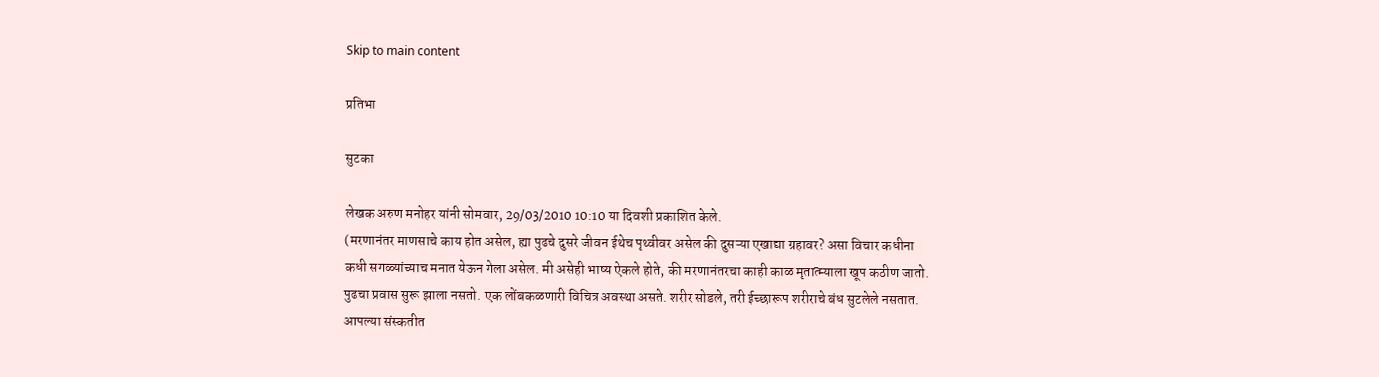Skip to main content

प्रतिभा

सुटका

लेखक अरुण मनोहर यांनी सोमवार, 29/03/2010 10:10 या दिवशी प्रकाशित केले.
(मरणानंतर माणसाचे काय होत असेल, ह्या पुढचे दुसरे जीवन ईथेच पृथ्वीवर असेल की दुसऱ्या एखाद्या ग्रहावर? असा विचार कधीना कधी सगळ्यांच्याच मनात येऊन गेला असेल. मी असेही भाष्य ऐकले होते, की मरणानंतरचा काही काळ मृतात्म्याला खूप कठीण जातो. पुढचा प्रवास सुरू झाला नसतो. एक लोंबकळणारी विचित्र अवस्था असते. शरीर सोडले, तरी ईच्छारूप शरीराचे बंध सुटलेले नसतात. आपल्या संस्कतीत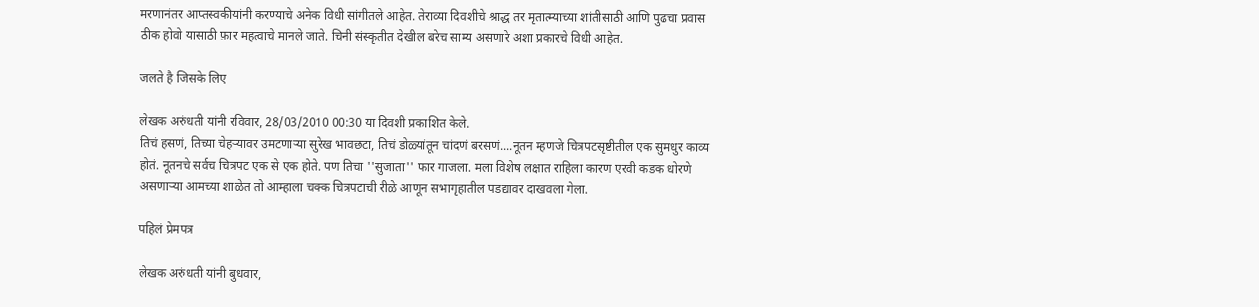मरणानंतर आप्तस्वकीयांनी करण्याचे अनेक विधी सांगीतले आहेत. तेराव्या दिवशीचे श्राद्ध तर मृतात्म्याच्या शांतीसाठी आणि पुढचा प्रवास ठीक होवो यासाठी फ़ार महत्वाचे मानले जाते. चिनी संस्कृतीत देखील बरेच साम्य असणारे अशा प्रकारचे विधी आहेत.

जलते है जिसके लिए

लेखक अरुंधती यांनी रविवार, 28/03/2010 00:30 या दिवशी प्रकाशित केले.
तिचं हसणं, तिच्या चेहर्‍यावर उमटणार्‍या सुरेख भावछटा, तिचं डोळ्यांतून चांदणं बरसणं....नूतन म्हणजे चित्रपटसृष्टीतील एक सुमधुर काव्य होतं. नूतनचे सर्वच चित्रपट एक से एक होते. पण तिचा ''सुजाता'' फार गाजला. मला विशेष लक्षात राहिला कारण एरवी कडक धोरणे असणार्‍या आमच्या शाळेत तो आम्हाला चक्क चित्रपटाची रीळे आणून सभागृहातील पडद्यावर दाखवला गेला.

पहिलं प्रेमपत्र

लेखक अरुंधती यांनी बुधवार,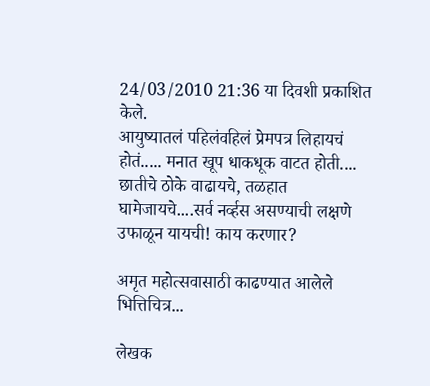24/03/2010 21:36 या दिवशी प्रकाशित केले.
आयुष्यातलं पहिलंवहिलं प्रेमपत्र लिहायचं होतं..... मनात खूप धाकधूक वाटत होती.... छातीचे ठोके वाढायचे, तळहात घामेजायचे....सर्व नर्व्हस असण्याची लक्षणे उफाळून यायची! काय करणार?

अमृत महोत्सवासाठी काढण्यात आलेले भित्तिचित्र...

लेखक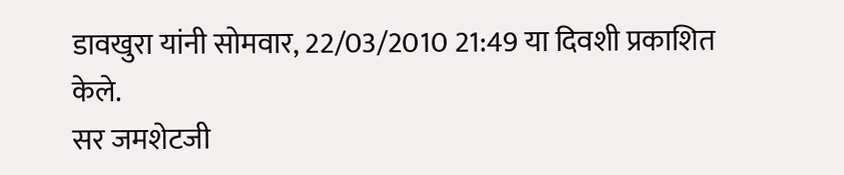डावखुरा यांनी सोमवार, 22/03/2010 21:49 या दिवशी प्रकाशित केले.
सर जमशेटजी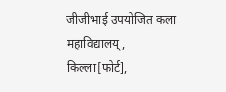जीजीभाई उपयोजित कला महाविद्यालय्, किल्ला[फोर्ट],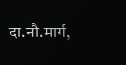दा.नौ.मार्ग,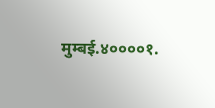मुम्बई.४००००१.